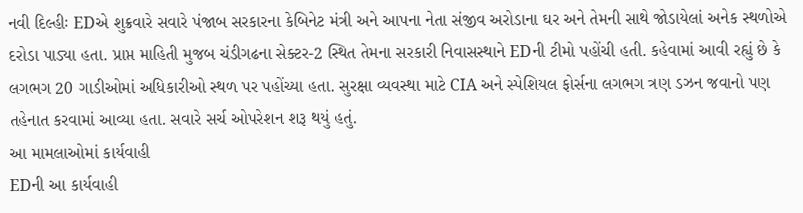નવી દિલ્હીઃ EDએ શુક્રવારે સવારે પંજાબ સરકારના કેબિનેટ મંત્રી અને આપના નેતા સંજીવ અરોડાના ઘર અને તેમની સાથે જોડાયેલાં અનેક સ્થળોએ દરોડા પાડ્યા હતા. પ્રાપ્ત માહિતી મુજબ ચંડીગઢના સેક્ટર-2 સ્થિત તેમના સરકારી નિવાસસ્થાને EDની ટીમો પહોંચી હતી. કહેવામાં આવી રહ્યું છે કે લગભગ 20 ગાડીઓમાં અધિકારીઓ સ્થળ પર પહોંચ્યા હતા. સુરક્ષા વ્યવસ્થા માટે CIA અને સ્પેશિયલ ફોર્સના લગભગ ત્રણ ડઝન જવાનો પણ તહેનાત કરવામાં આવ્યા હતા. સવારે સર્ચ ઓપરેશન શરૂ થયું હતું.
આ મામલાઓમાં કાર્યવાહી
EDની આ કાર્યવાહી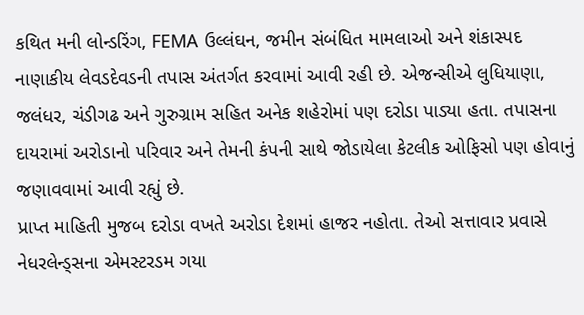કથિત મની લોન્ડરિંગ, FEMA ઉલ્લંઘન, જમીન સંબંધિત મામલાઓ અને શંકાસ્પદ નાણાકીય લેવડદેવડની તપાસ અંતર્ગત કરવામાં આવી રહી છે. એજન્સીએ લુધિયાણા, જલંધર, ચંડીગઢ અને ગુરુગ્રામ સહિત અનેક શહેરોમાં પણ દરોડા પાડ્યા હતા. તપાસના દાયરામાં અરોડાનો પરિવાર અને તેમની કંપની સાથે જોડાયેલા કેટલીક ઓફિસો પણ હોવાનું જણાવવામાં આવી રહ્યું છે.
પ્રાપ્ત માહિતી મુજબ દરોડા વખતે અરોડા દેશમાં હાજર નહોતા. તેઓ સત્તાવાર પ્રવાસે નેધરલેન્ડ્સના એમસ્ટરડમ ગયા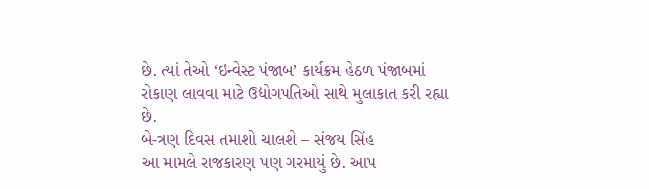છે. ત્યાં તેઓ ‘ઇન્વેસ્ટ પંજાબ’ કાર્યક્રમ હેઠળ પંજાબમાં રોકાણ લાવવા માટે ઉદ્યોગપતિઓ સાથે મુલાકાત કરી રહ્યા છે.
બે-ત્રણ દિવસ તમાશો ચાલશે – સંજય સિંહ
આ મામલે રાજકારણ પણ ગરમાયું છે. આપ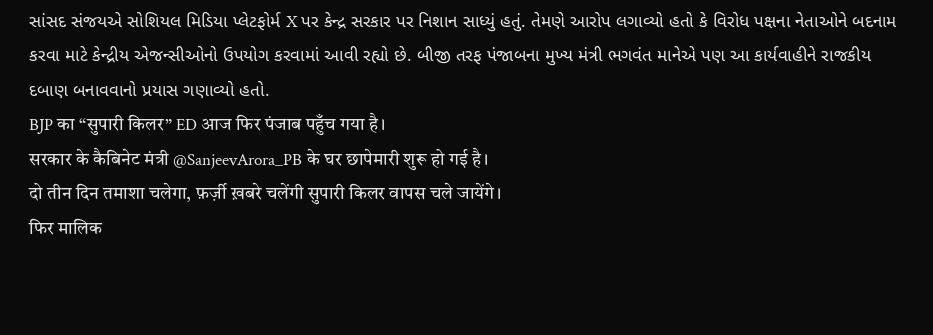સાંસદ સંજયએ સોશિયલ મિડિયા પ્લેટફોર્મ X પર કેન્દ્ર સરકાર પર નિશાન સાધ્યું હતું. તેમણે આરોપ લગાવ્યો હતો કે વિરોધ પક્ષના નેતાઓને બદનામ કરવા માટે કેન્દ્રીય એજન્સીઓનો ઉપયોગ કરવામાં આવી રહ્યો છે. બીજી તરફ પંજાબના મુખ્ય મંત્રી ભગવંત માનેએ પણ આ કાર્યવાહીને રાજકીય દબાણ બનાવવાનો પ્રયાસ ગણાવ્યો હતો.
BJP का “सुपारी किलर” ED आज फिर पंजाब पहुँच गया है।
सरकार के कैबिनेट मंत्री @SanjeevArora_PB के घर छापेमारी शुरू हो गई है।
दो तीन दिन तमाशा चलेगा, फ़र्ज़ी ख़बरे चलेंगी सुपारी किलर वापस चले जायेंगे।
फिर मालिक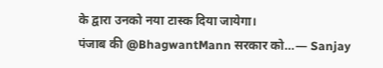के द्वारा उनको नया टास्क दिया जायेगा।
पंजाब की @BhagwantMann सरकार को…— Sanjay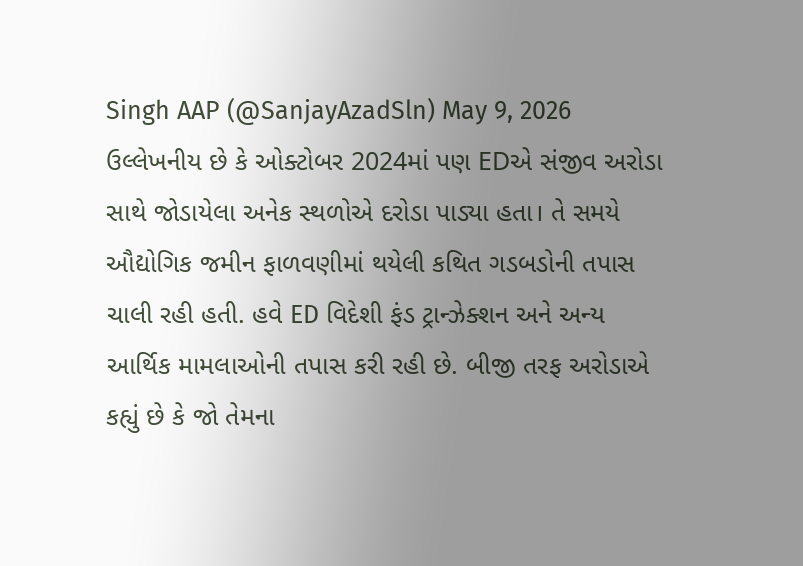Singh AAP (@SanjayAzadSln) May 9, 2026
ઉલ્લેખનીય છે કે ઓક્ટોબર 2024માં પણ EDએ સંજીવ અરોડા સાથે જોડાયેલા અનેક સ્થળોએ દરોડા પાડ્યા હતા। તે સમયે ઔદ્યોગિક જમીન ફાળવણીમાં થયેલી કથિત ગડબડોની તપાસ ચાલી રહી હતી. હવે ED વિદેશી ફંડ ટ્રાન્ઝેક્શન અને અન્ય આર્થિક મામલાઓની તપાસ કરી રહી છે. બીજી તરફ અરોડાએ કહ્યું છે કે જો તેમના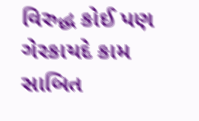વિરુદ્ધ કોઈ પણ ગેરકાયદે કામ સાબિત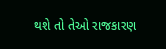થશે તો તેઓ રાજકારણ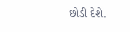છોડી દેશે.